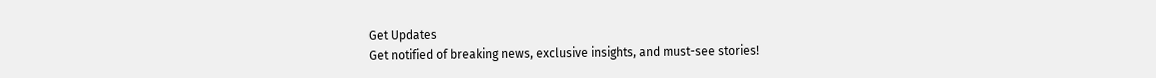Get Updates
Get notified of breaking news, exclusive insights, and must-see stories!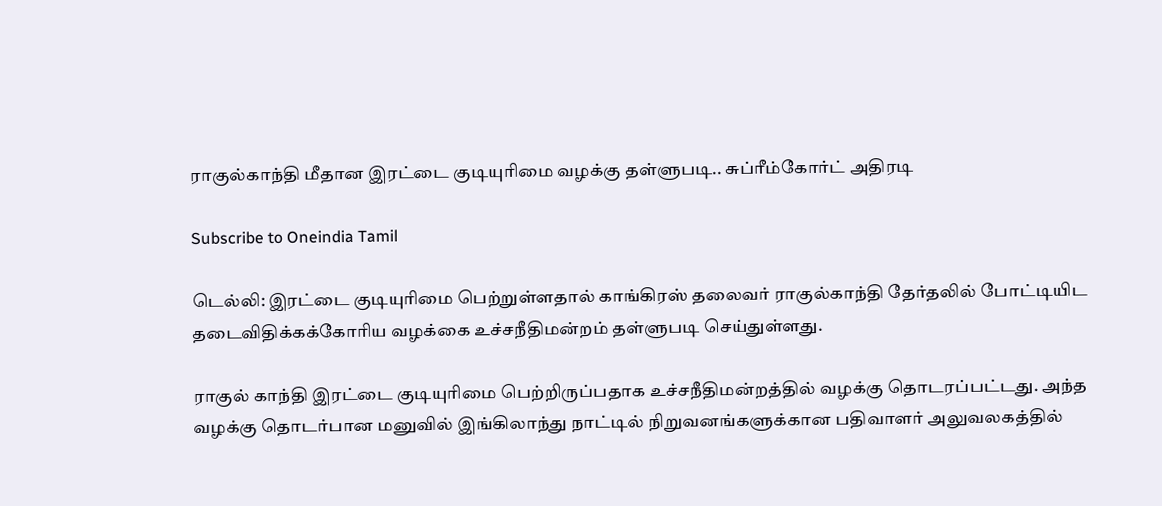ராகுல்காந்தி மீதான இரட்டை குடியுரிமை வழக்கு தள்ளுபடி.. சுப்ரீம்கோர்ட் அதிரடி

Subscribe to Oneindia Tamil

டெல்லி: இரட்டை குடியுரிமை பெற்றுள்ளதால் காங்கிரஸ் தலைவர் ராகுல்காந்தி தேர்தலில் போட்டியிட தடைவிதிக்கக்கோரிய வழக்கை உச்சநீதிமன்றம் தள்ளுபடி செய்துள்ளது.

ராகுல் காந்தி இரட்டை குடியுரிமை பெற்றிருப்பதாக உச்சநீதிமன்றத்தில் வழக்கு தொடரப்பட்டது. அந்த வழக்கு தொடர்பான மனுவில் இங்கிலாந்து நாட்டில் நிறுவனங்களுக்கான பதிவாளர் அலுவலகத்தில்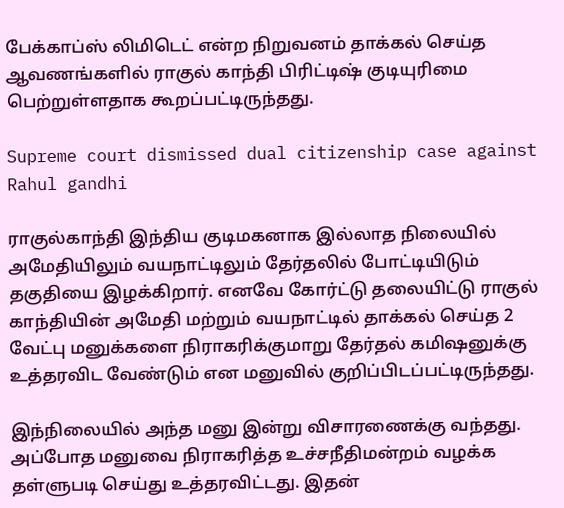பேக்காப்ஸ் லிமிடெட் என்ற நிறுவனம் தாக்கல் செய்த ஆவணங்களில் ராகுல் காந்தி பிரிட்டிஷ் குடியுரிமை பெற்றுள்ளதாக கூறப்பட்டிருந்தது.

Supreme court dismissed dual citizenship case against Rahul gandhi

ராகுல்காந்தி இந்திய குடிமகனாக இல்லாத நிலையில் அமேதியிலும் வயநாட்டிலும் தேர்தலில் போட்டியிடும் தகுதியை இழக்கிறார். எனவே கோர்ட்டு தலையிட்டு ராகுல் காந்தியின் அமேதி மற்றும் வயநாட்டில் தாக்கல் செய்த 2 வேட்பு மனுக்களை நிராகரிக்குமாறு தேர்தல் கமி‌ஷனுக்கு உத்தரவிட வேண்டும் என மனுவில் குறிப்பிடப்பட்டிருந்தது.

இந்நிலையில் அந்த மனு இன்று விசாரணைக்கு வந்தது. அப்போத மனுவை நிராகரித்த உச்சநீதிமன்றம் வழக்க தள்ளுபடி செய்து உத்தரவிட்டது. இதன்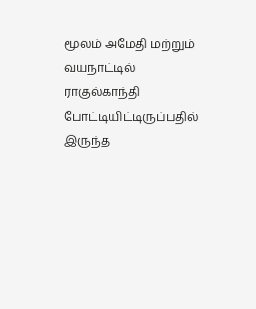மூலம் அமேதி மற்றும் வயநாட்டில் ராகுல்காந்தி போட்டியிட்டிருப்பதில் இருந்த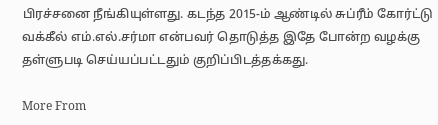பிரச்சனை நீங்கியுள்ளது. கடந்த 2015-ம் ஆண்டில் சுப்ரீம் கோர்ட்டு வக்கீல் எம்.எல்.சர்மா என்பவர் தொடுத்த இதே போன்ற வழக்கு தள்ளுபடி செய்யப்பட்டதும் குறிப்பிடத்தக்கது.

More From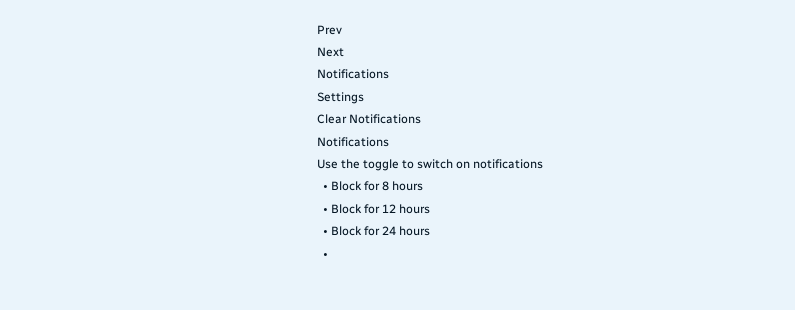Prev
Next
Notifications
Settings
Clear Notifications
Notifications
Use the toggle to switch on notifications
  • Block for 8 hours
  • Block for 12 hours
  • Block for 24 hours
  •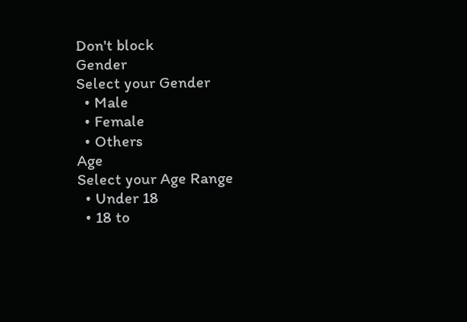Don't block
Gender
Select your Gender
  • Male
  • Female
  • Others
Age
Select your Age Range
  • Under 18
  • 18 to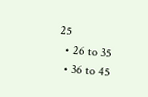25
  • 26 to 35
  • 36 to 45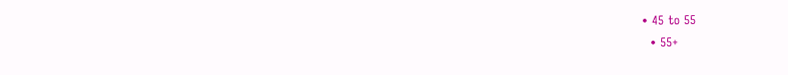• 45 to 55
  • 55+